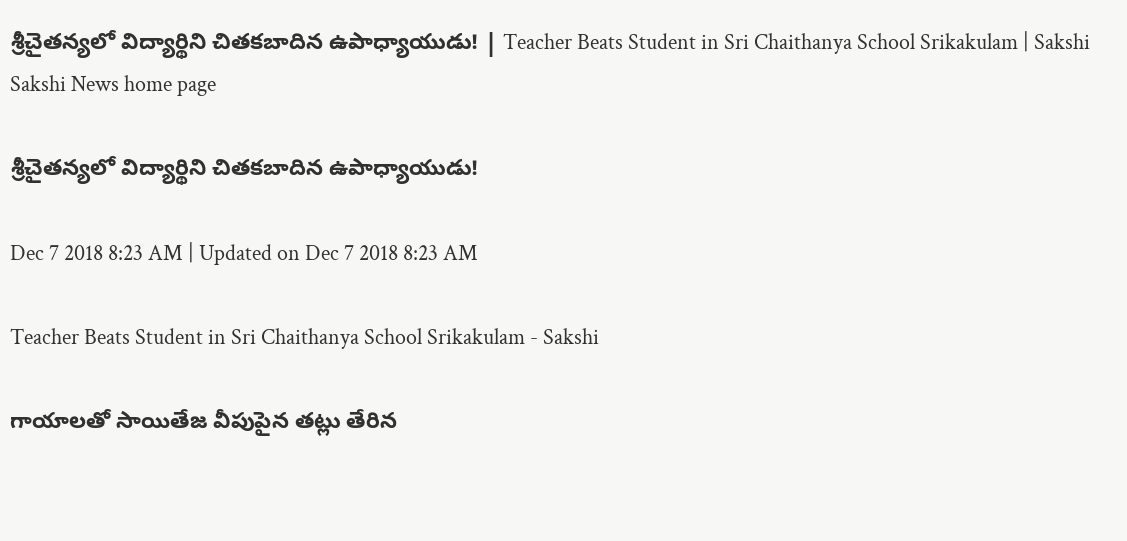శ్రీచైతన్యలో విద్యార్థిని చితకబాదిన ఉపాధ్యాయుడు! | Teacher Beats Student in Sri Chaithanya School Srikakulam | Sakshi
Sakshi News home page

శ్రీచైతన్యలో విద్యార్థిని చితకబాదిన ఉపాధ్యాయుడు!

Dec 7 2018 8:23 AM | Updated on Dec 7 2018 8:23 AM

Teacher Beats Student in Sri Chaithanya School Srikakulam - Sakshi

గాయాలతో సాయితేజ వీపుపైన తట్లు తేరిన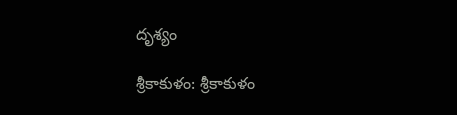దృశ్యం

శ్రీకాకుళం: శ్రీకాకుళం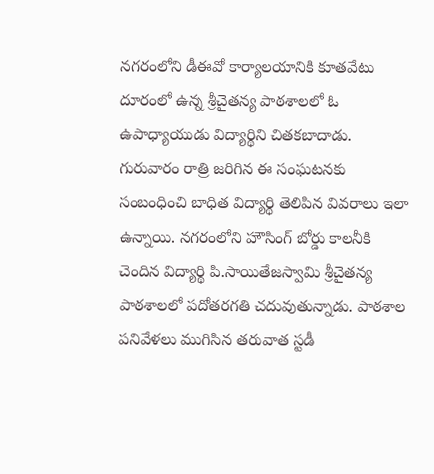నగరంలోని డీఈవో కార్యాలయానికి కూతవేటు దూరంలో ఉన్న శ్రీచైతన్య పాఠశాలలో ఓ ఉపాధ్యాయుడు విద్యార్థిని చితకబాదాడు. గురువారం రాత్రి జరిగిన ఈ సంఘటనకు సంబంధించి బాధిత విద్యార్థి తెలిపిన వివరాలు ఇలా ఉన్నాయి. నగరంలోని హౌసింగ్‌ బోర్డు కాలనీకి చెందిన విద్యార్థి పి.సాయితేజస్వామి శ్రీచైతన్య పాఠశాలలో పదోతరగతి చదువుతున్నాడు. పాఠశాల పనివేళలు ముగిసిన తరువాత స్టడీ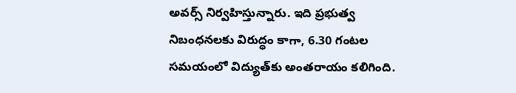అవర్స్‌ నిర్వహిస్తున్నారు. ఇది ప్రభుత్వ నిబంధనలకు విరుద్ధం కాగా, 6.30 గంటల సమయంలో విద్యుత్‌కు అంతరాయం కలిగింది.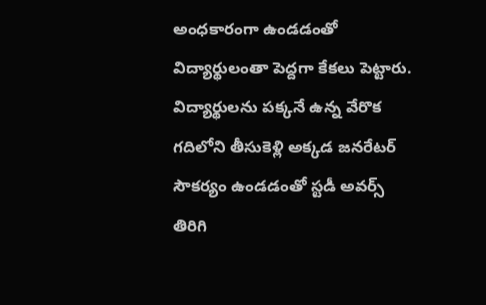అంధకారంగా ఉండడంతో  విద్యార్థులంతా పెద్దగా కేకలు పెట్టారు. విద్యార్థులను పక్కనే ఉన్న వేరొక గదిలోని తీసుకెళ్లి అక్కడ జనరేటర్‌ సౌకర్యం ఉండడంతో స్టడీ అవర్స్‌ తిరిగి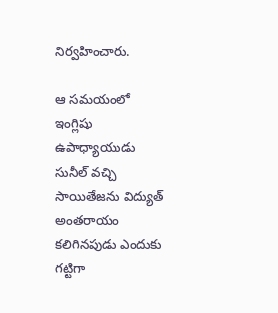నిర్వహించారు.

ఆ సమయంలో ఇంగ్లిషు ఉపాధ్యాయుడు సునీల్‌ వచ్చి సాయితేజను విద్యుత్‌ అంతరాయం కలిగినపుడు ఎందుకు గట్టిగా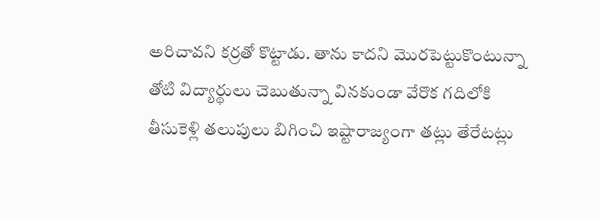అరిచావని కర్రతో కొట్టాడు. తాను కాదని మొరపెట్టుకొంటున్నా తోటి విద్యార్థులు చెబుతున్నా వినకుండా వేరొక గదిలోకి తీసుకెళ్లి తలుపులు బిగించి ఇష్టారాజ్యంగా తట్లు తేరేటట్లు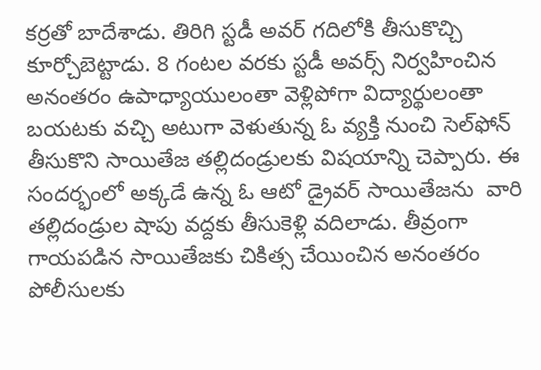కర్రతో బాదేశాడు. తిరిగి స్టడీ అవర్‌ గదిలోకి తీసుకొచ్చి కూర్చోబెట్టాడు. 8 గంటల వరకు స్టడీ అవర్స్‌ నిర్వహించిన అనంతరం ఉపాధ్యాయులంతా వెళ్లిపోగా విద్యార్థులంతా బయటకు వచ్చి అటుగా వెళుతున్న ఓ వ్యక్తి నుంచి సెల్‌ఫోన్‌ తీసుకొని సాయితేజ తల్లిదండ్రులకు విషయాన్ని చెప్పారు. ఈ సందర్భంలో అక్కడే ఉన్న ఓ ఆటో డ్రైవర్‌ సాయితేజను  వారి తల్లిదండ్రుల షాపు వద్దకు తీసుకెళ్లి వదిలాడు. తీవ్రంగా గాయపడిన సాయితేజకు చికిత్స చేయించిన అనంతరం పోలీసులకు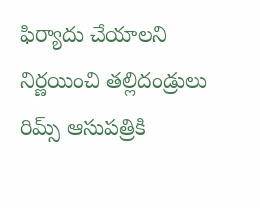ఫిర్యాదు చేయాలని నిర్ణయించి తల్లిదండ్రులు రిమ్స్‌ ఆసుపత్రికి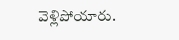వెళ్లిపోయారు.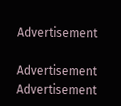Advertisement

Advertisement
Advertisement